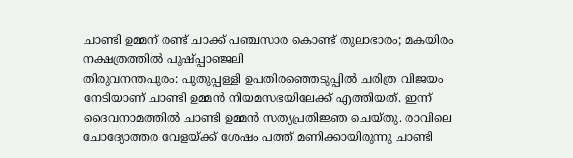ചാണ്ടി ഉമ്മന് രണ്ട് ചാക്ക് പഞ്ചസാര കൊണ്ട് തുലാഭാരം; മകയിരം നക്ഷത്രത്തിൽ പുഷ്പ്പാഞ്ജലി
തിരുവനന്തപുരം: പുതുപ്പള്ളി ഉപതിരഞ്ഞെടുപ്പിൽ ചരിത്ര വിജയം നേടിയാണ് ചാണ്ടി ഉമ്മൻ നിയമസഭയിലേക്ക് എത്തിയത്. ഇന്ന് ദൈവനാമത്തിൽ ചാണ്ടി ഉമ്മൻ സത്യപ്രതിജ്ഞ ചെയ്തു. രാവിലെ ചോദ്യോത്തര വേളയ്ക്ക് ശേഷം പത്ത് മണിക്കായിരുന്നു ചാണ്ടി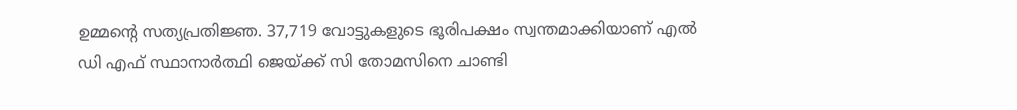ഉമ്മന്റെ സത്യപ്രതിജ്ഞ. 37,719 വോട്ടുകളുടെ ഭൂരിപക്ഷം സ്വന്തമാക്കിയാണ് എൽ ഡി എഫ് സ്ഥാനാർത്ഥി ജെയ്ക്ക് സി തോമസിനെ ചാണ്ടി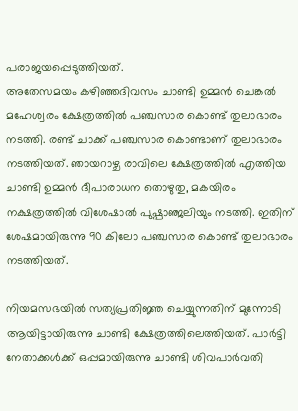പരാജയപ്പെടുത്തിയത്.
അതേസമയം കഴിഞ്ഞദിവസം ചാണ്ടി ഉമ്മൻ ചെങ്കൽ മഹേശ്വരം ക്ഷേത്രത്തിൽ പഞ്ചസാര കൊണ്ട് തുലാഭാരം നടത്തി. രണ്ട് ചാക്ക് പഞ്ചസാര കൊണ്ടാണ് തുലാഭാരം നടത്തിയത്. ഞായറാഴ്ച രാവിലെ ക്ഷേത്രത്തിൽ എത്തിയ ചാണ്ടി ഉമ്മൻ ദീപാരാധന തൊഴുതു, മകയിരം നക്ഷത്രത്തിൽ വിശേഷാൽ പുഷ്പാഞ്ജലിയും നടത്തി. ഇതിന് ശേഷമായിരുന്നു 90 കിലോ പഞ്ചസാര കൊണ്ട് തുലാഭാരം നടത്തിയത്.

നിയമസഭയിൽ സത്യപ്രതിജ്ഞ ചെയ്യുന്നതിന് മുന്നോടി ആയിട്ടായിരുന്നു ചാണ്ടി ക്ഷേത്രത്തിലെത്തിയത്. പാർട്ടി നേതാക്കൾക്ക് ഒപ്പമായിരുന്നു ചാണ്ടി ശിവപാർവതി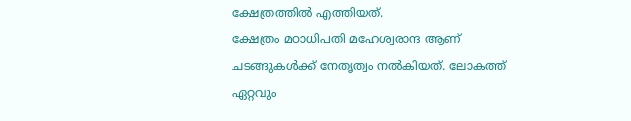ക്ഷേത്രത്തിൽ എത്തിയത്.
ക്ഷേത്രം മഠാധിപതി മഹേശ്വരാന്ദ ആണ് ചടങ്ങുകൾക്ക് നേതൃത്വം നൽകിയത്. ലോകത്ത് ഏറ്റവും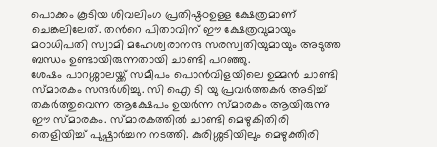പൊക്കം കൂടിയ ശിവലിംഗ പ്രതിഷ്ഠഠഉള്ള ക്ഷേത്രമാണ് ചെങ്കലിലേത്. തൻറെ പിതാവിന് ഈ ക്ഷേത്രവുമായും മഠാധിപതി സ്വാമി മഹേശ്വരാനന്ദ സരസ്വതിയുമായും അടുത്ത ബന്ധം ഉണ്ടായിരുന്നതായി ചാണ്ടി പറഞ്ഞു.
ശേഷം പാറശ്ശാലയ്ക്ക് സമീപം പൊൻവിളയിലെ ഉമ്മൻ ചാണ്ടി സ്മാരകം സന്ദർശിച്ചു. സി ഐ ടി യു പ്രവർത്തകർ അടിച്ച് തകർത്തുവെന്ന ആക്ഷേപം ഉയർന്ന സ്മാരകം ആയിരുന്നു ഈ സ്മാരകം. സ്മാരകത്തിൽ ചാണ്ടി മെഴുകിതിരി തെളിയിച്ച് പുഷ്പാർച്ചന നടത്തി. കുരിശ്ശടിയിലും മെഴുക്തിരി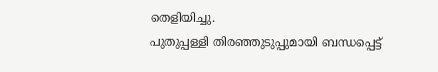തെളിയിച്ചു.
പുതുപ്പള്ളി തിരഞ്ഞുടുപ്പുമായി ബന്ധപ്പെട്ട്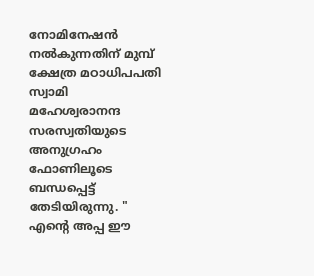നോമിനേഷൻ നൽകുന്നതിന് മുമ്പ് ക്ഷേത്ര മഠാധിപപതി സ്വാമി മഹേശ്വരാനന്ദ സരസ്വതിയുടെ അനുഗ്രഹം ഫോണിലൂടെ ബന്ധപ്പെട്ട് തേടിയിരുന്നു. " എന്റെ അപ്പ ഈ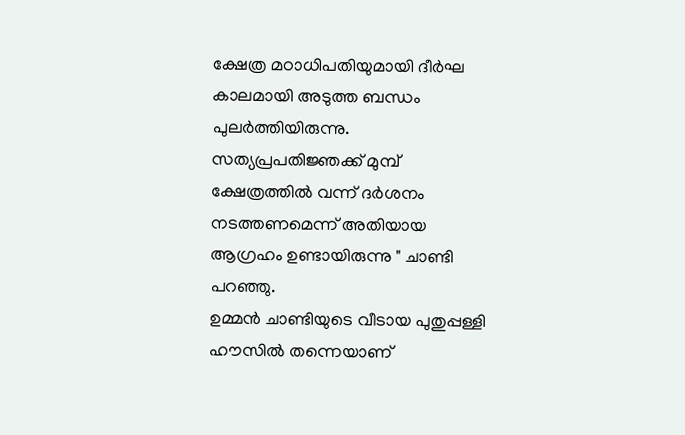ക്ഷേത്ര മഠാധിപതിയുമായി ദീർഘ കാലമായി അടുത്ത ബന്ധം പുലർത്തിയിരുന്നു. സത്യപ്രപതിജ്ഞക്ക് മുമ്പ് ക്ഷേത്രത്തിൽ വന്ന് ദർശനം നടത്തണമെന്ന് അതിയായ ആഗ്രഹം ഉണ്ടായിരുന്നു " ചാണ്ടി പറഞ്ഞു.
ഉമ്മൻ ചാണ്ടിയുടെ വീടായ പുതുപ്പള്ളി ഹൗസിൽ തന്നെയാണ്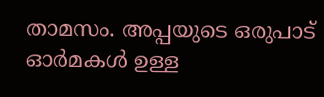താമസം. അപ്പയുടെ ഒരുപാട് ഓർമകൾ ഉള്ള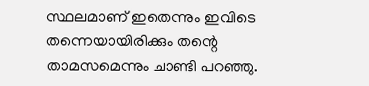സ്ഥലമാണ് ഇതെന്നും ഇവിടെ തന്നെയായിരിക്കും തന്റെ താമസമെന്നും ചാണ്ടി പറഞ്ഞു.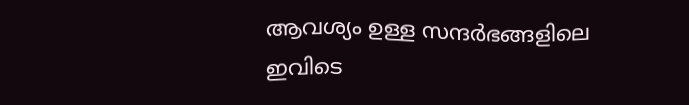ആവശ്യം ഉള്ള സന്ദർഭങ്ങളിലെ ഇവിടെ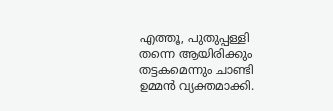എത്തൂ, പുതുപ്പള്ളി തന്നെ ആയിരിക്കും തട്ടകമെന്നും ചാണ്ടി ഉമ്മൻ വ്യക്തമാക്കി.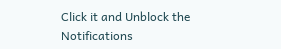Click it and Unblock the Notifications